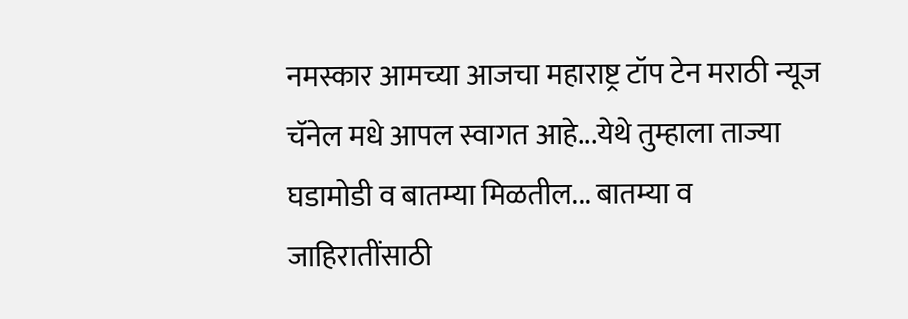नमस्कार आमच्या आजचा महाराष्ट्र टॉप टेन मराठी न्यूज चॅनेल मधे आपल स्वागत आहे...येथे तुम्हाला ताज्या घडामोडी व बातम्या मिळतील... बातम्या व जाहिरातींसाठी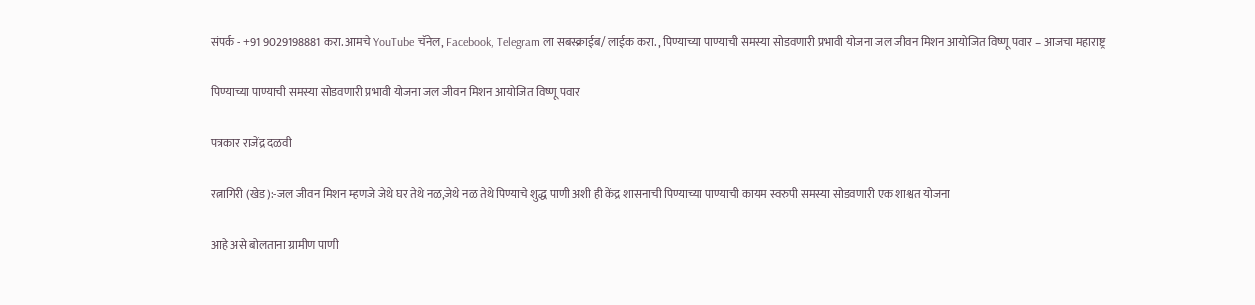संपर्क - +91 9029198881 करा. आमचे YouTube चॅनेल, Facebook, Telegram ला सबस्क्राईब/ लाईक करा. , पिण्याच्या पाण्याची समस्या सोडवणारी प्रभावी योजना जल जीवन मिशन आयोजित विष्णू पवार – आजचा महाराष्ट्र

पिण्याच्या पाण्याची समस्या सोडवणारी प्रभावी योजना जल जीवन मिशन आयोजित विष्णू पवार

पत्रकार राजेंद्र दळवी

रत्नागिरी (खेड):-जल जीवन मिशन म्हणजे जेथे घर तेथे नळ,जेथे नळ तेथे पिण्याचे शुद्ध पाणी अशी ही केंद्र शासनाची पिण्याच्या पाण्याची कायम स्वरुपी समस्या सोडवणारी एक शाश्वत योजना

आहे असे बोलताना ग्रामीण पाणी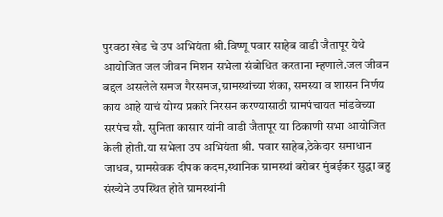पुरवठा खेड चे उप अभियंता श्री.विष्णू पवार साहेब वाडी जैतापूर येथे आयोजित जल जीवन मिशन सभेला संबोधित करताना म्हणाले.जल जीवन बद्दल असलेले समज गैरसमज,ग्रामस्थांच्या शंका, समस्या व शासन निर्णय काय आहे याचं योग्य प्रकारे निरसन करण्यासाठी ग्रामपंचायत मांडवेच्या सरपंच सौ. सुनिता कासार यांनी वाडी जैतापूर या ठिकाणी सभा आयोजित केली होती.या सभेला उप अभियंता श्री. पवार साहेब,ठेकेदार समाधान जाधव, ग्रामसेवक दीपक कदम,स्थानिक ग्रामस्थां बरोबर मुंबईकर सुद्धा बहु संख्येने उपस्थित होते ग्रामस्थांनी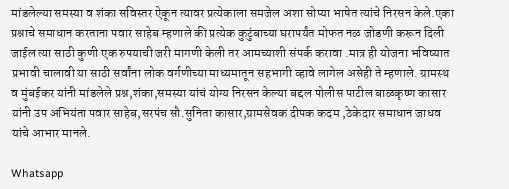मांडलेल्या समस्या व शंका सविस्तर ऐकून त्यावर प्रत्येकाला समजेल अशा सोप्या भाषेत त्यांचे निरसन केले.एका प्रश्नाचे समाधान करताना पवार साहेब म्हणाले की प्रत्येक कुटुंबाच्या घरापर्यंत मोफत नळ जोडणी करून दिली जाईल त्या साठी कुणी एक रुपयाची जरी मागणी केली तर आमच्याशी संपर्क करावा .मात्र ही योजना भविष्यात प्रभावी चालावी या साठी सर्वांना लोक वर्गणीच्या माध्यमातून सहभागी व्हावे लागेल असेही ते म्हणाले. ग्रामस्थ व मुंबईकर यांनी मांडलेले प्रश्न,शंका,समस्या यांचं योग्य निरसन केल्या बद्दल पोलीस पाटील बाळकृष्ण कासार यांनी उप अभियंता पवार साहेब,सरपंच सौ.सुनिता कासार,ग्रामसेवक दीपक कदम ,ठेकेदार समाधान जाधव यांचे आभार मानले.

Whatsapp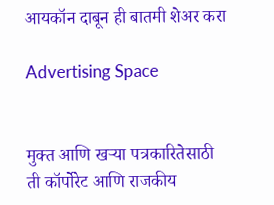आयकॉन दाबून ही बातमी शेअर करा

Advertising Space


मुक्त आणि खऱ्या पत्रकारितेसाठी ती कॉर्पोरेट आणि राजकीय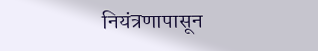नियंत्रणापासून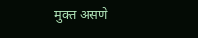मुक्त असणे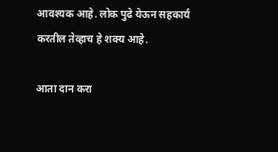आवश्यक आहे. लोक पुढे येऊन सहकार्य करतील तेव्हाच हे शक्य आहे.

आता दान करा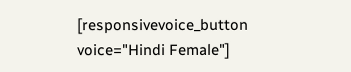[responsivevoice_button voice="Hindi Female"]